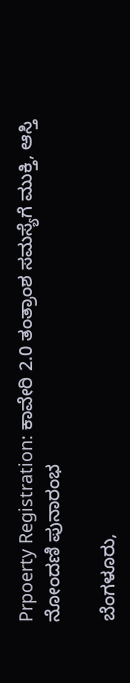Prpoerty Registration: ಕಾವೇರಿ 2.0 ತಂತ್ರಾಂಶ ಸಮಸ್ಯೆಗೆ ಮುಕ್ತಿ, ಆಸ್ತಿ ನೋಂದಣಿ ಪುನಾರಂಭ

ಬೆಂಗಳೂರು,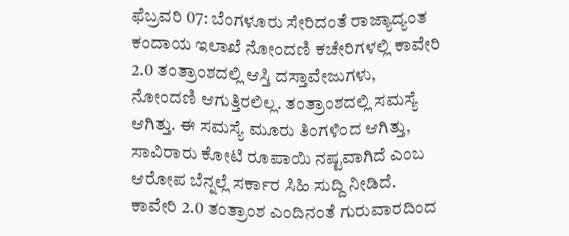ಫೆಬ್ರವರಿ 07: ಬೆಂಗಳೂರು ಸೇರಿದಂತೆ ರಾಜ್ಯಾದ್ಯಂತ ಕಂದಾಯ ಇಲಾಖೆ ನೋಂದಣಿ ಕಚೇರಿಗಳಲ್ಲಿ ಕಾವೇರಿ 2.0 ತಂತ್ರಾಂಶದಲ್ಲಿ ಆಸ್ತಿ ದಸ್ತಾವೇಜುಗಳು, ನೋಂದಣಿ ಆಗುತ್ತಿರಲಿಲ್ಲ. ತಂತ್ರಾಂಶದಲ್ಲಿ ಸಮಸ್ಯೆ ಆಗಿತ್ತು. ಈ ಸಮಸ್ಯೆ ಮೂರು ತಿಂಗಳಿಂದ ಆಗಿತ್ತು, ಸಾವಿರಾರು ಕೋಟಿ ರೂಪಾಯಿ ನಷ್ಟವಾಗಿದೆ ಎಂಬ ಆರೋಪ ಬೆನ್ನಲ್ಲೆ ಸರ್ಕಾರ ಸಿಹಿ ಸುದ್ದಿ ನೀಡಿದೆ. ಕಾವೇರಿ 2.0 ತಂತ್ರಾಂಶ ಎಂದಿನಂತೆ ಗುರುವಾರದಿಂದ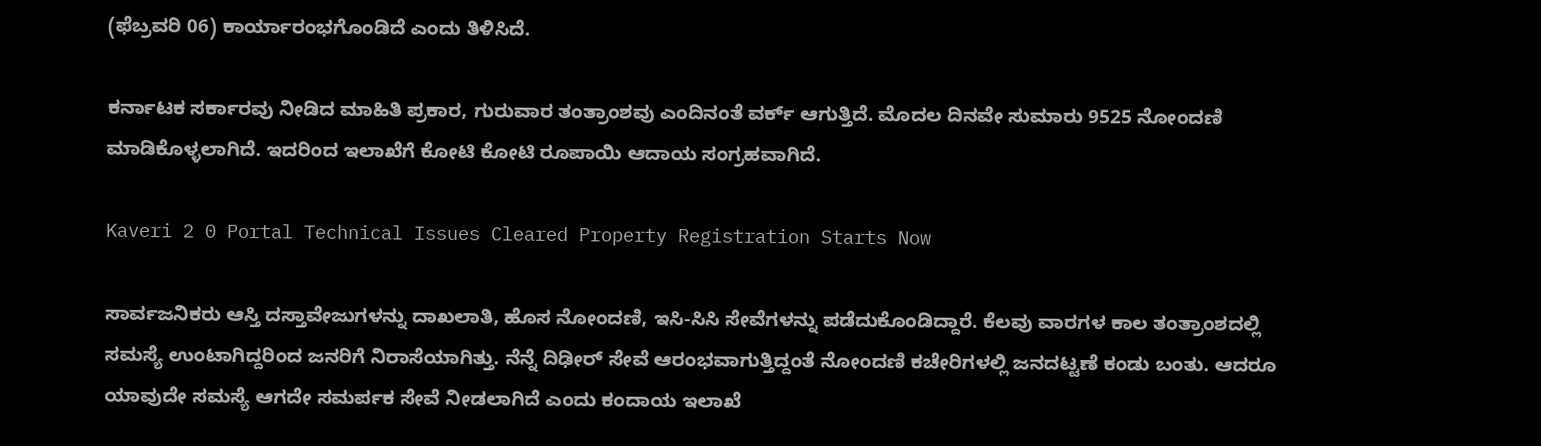(ಫೆಬ್ರವರಿ 06) ಕಾರ್ಯಾರಂಭಗೊಂಡಿದೆ ಎಂದು ತಿಳಿಸಿದೆ.

ಕರ್ನಾಟಕ ಸರ್ಕಾರವು ನೀಡಿದ ಮಾಹಿತಿ ಪ್ರಕಾರ, ಗುರುವಾರ ತಂತ್ರಾಂಶವು ಎಂದಿನಂತೆ ವರ್ಕ್ ಆಗುತ್ತಿದೆ. ಮೊದಲ ದಿನವೇ ಸುಮಾರು 9525 ನೋಂದಣಿ ಮಾಡಿಕೊಳ್ಳಲಾಗಿದೆ. ಇದರಿಂದ ಇಲಾಖೆಗೆ ಕೋಟಿ ಕೋಟಿ ರೂಪಾಯಿ ಆದಾಯ ಸಂಗ್ರಹವಾಗಿದೆ.

Kaveri 2 0 Portal Technical Issues Cleared Property Registration Starts Now

ಸಾರ್ವಜನಿಕರು ಆಸ್ತಿ ದಸ್ತಾವೇಜುಗಳನ್ನು ದಾಖಲಾತಿ, ಹೊಸ ನೋಂದಣಿ, ಇಸಿ-ಸಿಸಿ ಸೇವೆಗಳನ್ನು ಪಡೆದುಕೊಂಡಿದ್ದಾರೆ. ಕೆಲವು ವಾರಗಳ ಕಾಲ ತಂತ್ರಾಂಶದಲ್ಲಿ ಸಮಸ್ಯೆ ಉಂಟಾಗಿದ್ದರಿಂದ ಜನರಿಗೆ ನಿರಾಸೆಯಾಗಿತ್ತು. ನೆನ್ನೆ ದಿಢೀರ್ ಸೇವೆ ಆರಂಭವಾಗುತ್ತಿದ್ದಂತೆ ನೋಂದಣಿ ಕಚೇರಿಗಳಲ್ಲಿ ಜನದಟ್ಟಣೆ ಕಂಡು ಬಂತು. ಆದರೂ ಯಾವುದೇ ಸಮಸ್ಯೆ ಆಗದೇ ಸಮರ್ಪಕ ಸೇವೆ ನೀಡಲಾಗಿದೆ ಎಂದು ಕಂದಾಯ ಇಲಾಖೆ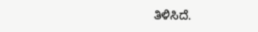ತಿಳಿಸಿದೆ.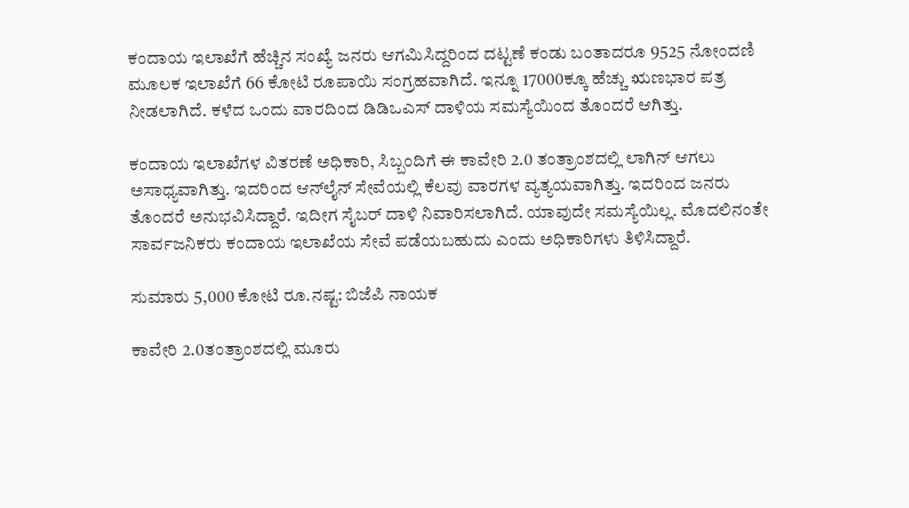ಕಂದಾಯ ಇಲಾಖೆಗೆ ಹೆಚ್ಚಿನ ಸಂಖ್ಯೆ ಜನರು ಆಗಮಿಸಿದ್ದರಿಂದ ದಟ್ಟಣೆ ಕಂಡು ಬಂತಾದರೂ 9525 ನೋಂದಣಿ ಮೂಲಕ ಇಲಾಖೆಗೆ 66 ಕೋಟಿ ರೂಪಾಯಿ ಸಂಗ್ರಹವಾಗಿದೆ. ಇನ್ನೂ 17000ಕ್ಕೂ ಹೆಚ್ಚು ಋಣಭಾರ ಪತ್ರ ನೀಡಲಾಗಿದೆ. ಕಳೆದ ಒಂದು ವಾರದಿಂದ ಡಿಡಿಒಎಸ್ ದಾಳಿಯ ಸಮಸ್ಯೆಯಿಂದ ತೊಂದರೆ ಆಗಿತ್ತು.

ಕಂದಾಯ ಇಲಾಖೆಗಳ ವಿತರಣೆ ಅಧಿಕಾರಿ, ಸಿಬ್ಬಂದಿಗೆ ಈ ಕಾವೇರಿ 2.0 ತಂತ್ರಾಂಶದಲ್ಲಿ ಲಾಗಿನ್ ಆಗಲು ಅಸಾಧ್ಯವಾಗಿತ್ತು. ಇದರಿಂದ ಆನ್‌ಲೈನ್ ಸೇವೆಯಲ್ಲಿ ಕೆಲವು ವಾರಗಳ ವ್ಯತ್ಯಯವಾಗಿತ್ತು. ಇದರಿಂದ ಜನರು ತೊಂದರೆ ಅನುಭವಿಸಿದ್ದಾರೆ. ಇದೀಗ ಸೈಬರ್ ದಾಳಿ ನಿವಾರಿಸಲಾಗಿದೆ. ಯಾವುದೇ ಸಮಸ್ಯೆಯಿಲ್ಲ. ಮೊದಲಿನಂತೇ ಸಾರ್ವಜನಿಕರು ಕಂದಾಯ ಇಲಾಖೆಯ ಸೇವೆ ಪಡೆಯಬಹುದು ಎಂದು ಅಧಿಕಾರಿಗಳು ತಿಳಿಸಿದ್ದಾರೆ.

ಸುಮಾರು 5,000 ಕೋಟಿ ರೂ.ನಷ್ಟ: ಬಿಜೆಪಿ ನಾಯಕ

ಕಾವೇರಿ 2.0ತಂತ್ರಾಂಶದಲ್ಲಿ ಮೂರು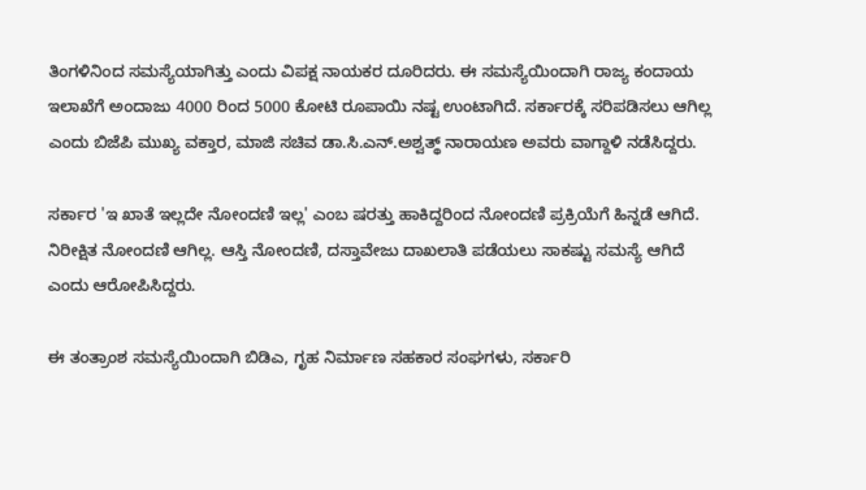ತಿಂಗಳಿನಿಂದ ಸಮಸ್ಯೆಯಾಗಿತ್ತು ಎಂದು ವಿಪಕ್ಷ ನಾಯಕರ ದೂರಿದರು. ಈ ಸಮಸ್ಯೆಯಿಂದಾಗಿ ರಾಜ್ಯ ಕಂದಾಯ ಇಲಾಖೆಗೆ ಅಂದಾಜು 4000 ರಿಂದ 5000 ಕೋಟಿ ರೂಪಾಯಿ ನಷ್ಟ ಉಂಟಾಗಿದೆ. ಸರ್ಕಾರಕ್ಕೆ ಸರಿಪಡಿಸಲು ಆಗಿಲ್ಲ ಎಂದು ಬಿಜೆಪಿ ಮುಖ್ಯ ವಕ್ತಾರ, ಮಾಜಿ ಸಚಿವ ಡಾ.ಸಿ.ಎನ್.ಅಶ್ವತ್ಥ್ ನಾರಾಯಣ ಅವರು ವಾಗ್ದಾಳಿ ನಡೆಸಿದ್ದರು.

ಸರ್ಕಾರ 'ಇ ಖಾತೆ ಇಲ್ಲದೇ ನೋಂದಣಿ ಇಲ್ಲ' ಎಂಬ ಷರತ್ತು ಹಾಕಿದ್ದರಿಂದ ನೋಂದಣಿ ಪ್ರಕ್ರಿಯೆಗೆ ಹಿನ್ನಡೆ ಆಗಿದೆ. ನಿರೀಕ್ಷಿತ ನೋಂದಣಿ ಆಗಿಲ್ಲ. ಆಸ್ತಿ ನೋಂದಣಿ, ದಸ್ತಾವೇಜು ದಾಖಲಾತಿ ಪಡೆಯಲು ಸಾಕಷ್ಟು ಸಮಸ್ಯೆ ಆಗಿದೆ ಎಂದು ಆರೋಪಿಸಿದ್ದರು.

ಈ ತಂತ್ರಾಂಶ ಸಮಸ್ಯೆಯಿಂದಾಗಿ ಬಿಡಿಎ, ಗೃಹ ನಿರ್ಮಾಣ ಸಹಕಾರ ಸಂಘಗಳು, ಸರ್ಕಾರಿ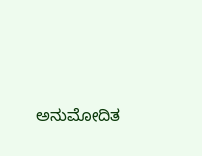ಅನುಮೋದಿತ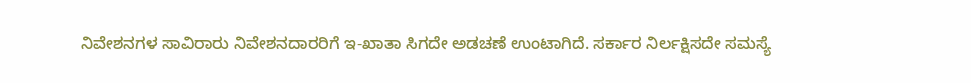ನಿವೇಶನಗಳ ಸಾವಿರಾರು ನಿವೇಶನದಾರರಿಗೆ ಇ-ಖಾತಾ ಸಿಗದೇ ಅಡಚಣೆ ಉಂಟಾಗಿದೆ. ಸರ್ಕಾರ ನಿರ್ಲಕ್ಷಿಸದೇ ಸಮಸ್ಯೆ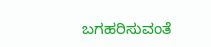ಬಗಹರಿಸುವಂತೆ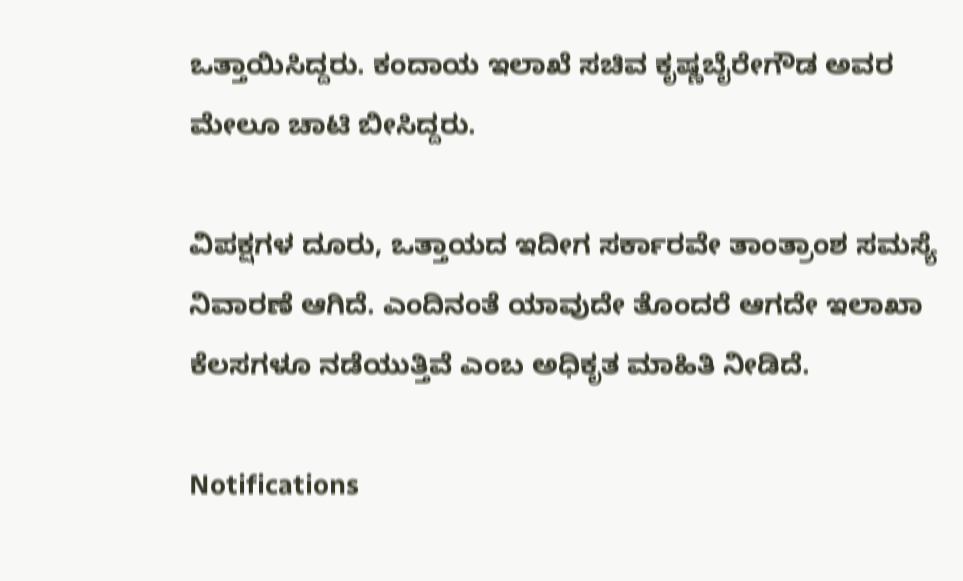ಒತ್ತಾಯಿಸಿದ್ದರು. ಕಂದಾಯ ಇಲಾಖೆ ಸಚಿವ ಕೃಷ್ಣಬೈರೇಗೌಡ ಅವರ ಮೇಲೂ ಚಾಟಿ ಬೀಸಿದ್ದರು.

ವಿಪಕ್ಷಗಳ ದೂರು, ಒತ್ತಾಯದ ಇದೀಗ ಸರ್ಕಾರವೇ ತಾಂತ್ರಾಂಶ ಸಮಸ್ಯೆ ನಿವಾರಣೆ ಆಗಿದೆ. ಎಂದಿನಂತೆ ಯಾವುದೇ ತೊಂದರೆ ಆಗದೇ ಇಲಾಖಾ ಕೆಲಸಗಳೂ ನಡೆಯುತ್ತಿವೆ ಎಂಬ ಅಧಿಕೃತ ಮಾಹಿತಿ ನೀಡಿದೆ.

Notifications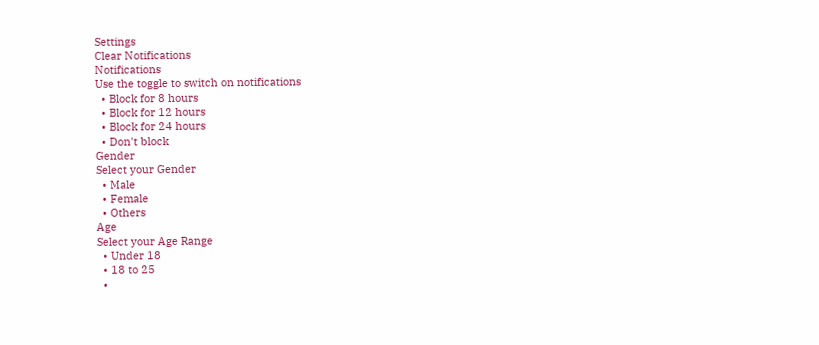Settings
Clear Notifications
Notifications
Use the toggle to switch on notifications
  • Block for 8 hours
  • Block for 12 hours
  • Block for 24 hours
  • Don't block
Gender
Select your Gender
  • Male
  • Female
  • Others
Age
Select your Age Range
  • Under 18
  • 18 to 25
  •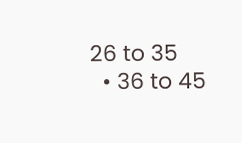26 to 35
  • 36 to 45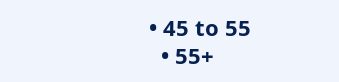• 45 to 55
  • 55+